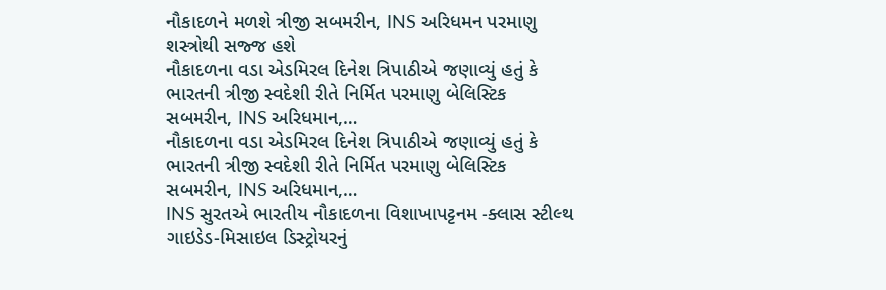નૌકાદળને મળશે ત્રીજી સબમરીન, INS અરિધમન પરમાણુ શસ્ત્રોથી સજ્જ હશે
નૌકાદળના વડા એડમિરલ દિનેશ ત્રિપાઠીએ જણાવ્યું હતું કે ભારતની ત્રીજી સ્વદેશી રીતે નિર્મિત પરમાણુ બેલિસ્ટિક સબમરીન, INS અરિધમાન,…
નૌકાદળના વડા એડમિરલ દિનેશ ત્રિપાઠીએ જણાવ્યું હતું કે ભારતની ત્રીજી સ્વદેશી રીતે નિર્મિત પરમાણુ બેલિસ્ટિક સબમરીન, INS અરિધમાન,…
INS સુરતએ ભારતીય નૌકાદળના વિશાખાપટ્ટનમ -ક્લાસ સ્ટીલ્થ ગાઇડેડ-મિસાઇલ ડિસ્ટ્રોયરનું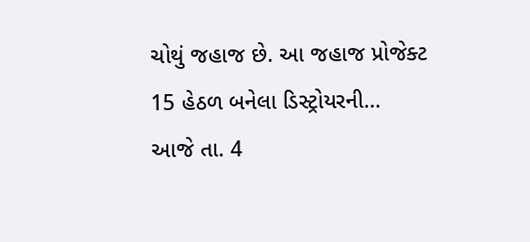ચોથું જહાજ છે. આ જહાજ પ્રોજેક્ટ 15 હેઠળ બનેલા ડિસ્ટ્રોયરની…
આજે તા. 4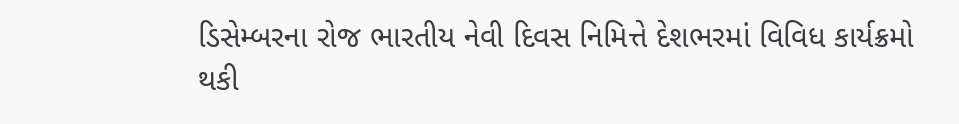ડિસેમ્બરના રોજ ભારતીય નેવી દિવસ નિમિત્તે દેશભરમાં વિવિધ કાર્યક્રમો થકી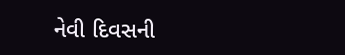નેવી દિવસની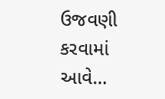ઉજવણી કરવામાં આવે…